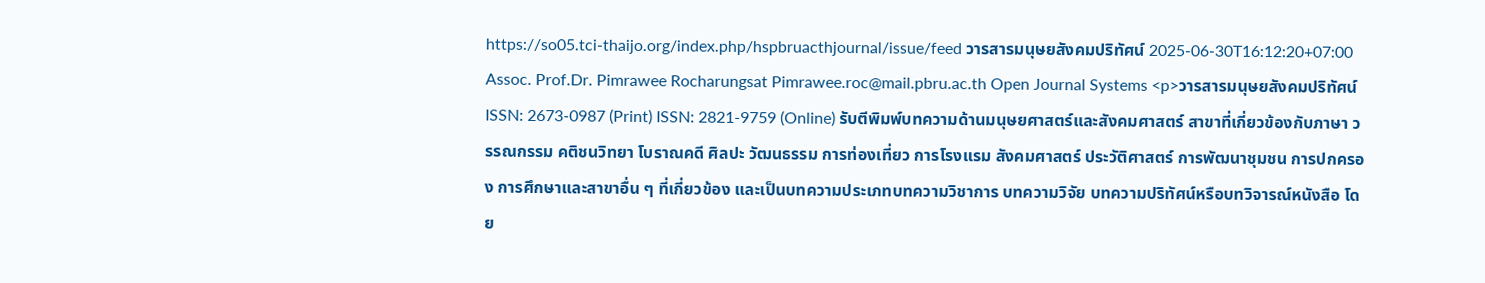https://so05.tci-thaijo.org/index.php/hspbruacthjournal/issue/feed วารสารมนุษยสังคมปริทัศน์ 2025-06-30T16:12:20+07:00 Assoc. Prof.Dr. Pimrawee Rocharungsat Pimrawee.roc@mail.pbru.ac.th Open Journal Systems <p>วารสารมนุษยสังคมปริทัศน์ ISSN: 2673-0987 (Print) ISSN: 2821-9759 (Online) รับตีพิมพ์บทความด้านมนุษยศาสตร์และสังคมศาสตร์ สาขาที่เกี่ยวข้องกับภาษา วรรณกรรม คติชนวิทยา โบราณคดี ศิลปะ วัฒนธรรม การท่องเที่ยว การโรงแรม สังคมศาสตร์ ประวัติศาสตร์ การพัฒนาชุมชน การปกครอง การศึกษาและสาขาอื่น ๆ ที่เกี่ยวข้อง และเป็นบทความประเภทบทความวิชาการ บทความวิจัย บทความปริทัศน์หรือบทวิจารณ์หนังสือ โดย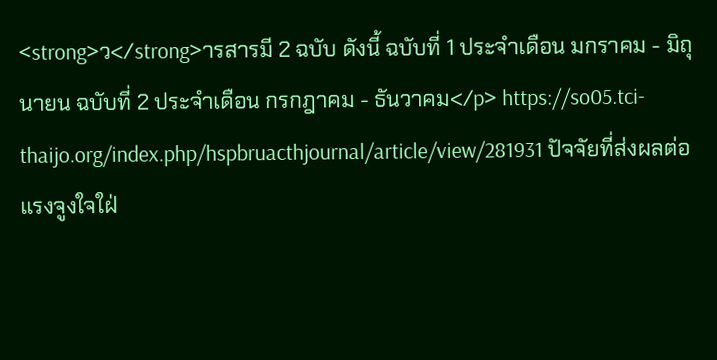<strong>ว</strong>ารสารมี 2 ฉบับ ดังนี้ ฉบับที่ 1 ประจำเดือน มกราคม - มิถุนายน ฉบับที่ 2 ประจำเดือน กรกฎาคม - ธันวาคม</p> https://so05.tci-thaijo.org/index.php/hspbruacthjournal/article/view/281931 ปัจจัยที่ส่งผลต่อแรงจูงใจใฝ่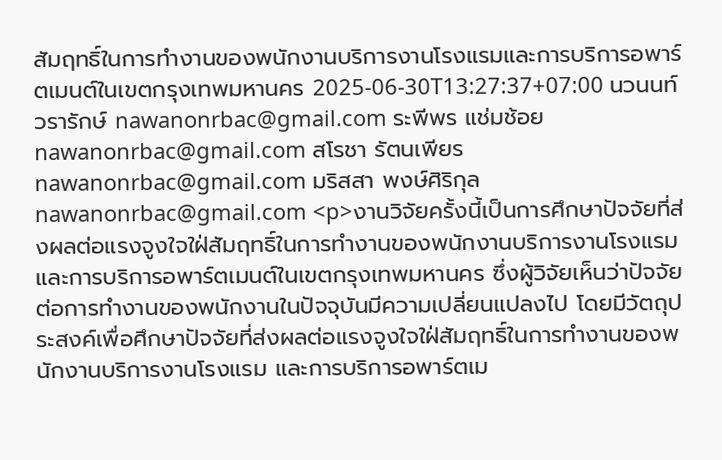สัมฤทธิ์ในการทำงานของพนักงานบริการงานโรงแรมและการบริการอพาร์ตเมนต์ในเขตกรุงเทพมหานคร 2025-06-30T13:27:37+07:00 นวนนท์ วรารักษ์ nawanonrbac@gmail.com ระพีพร แช่มช้อย nawanonrbac@gmail.com สโรชา รัตนเพียร nawanonrbac@gmail.com มริสสา พงษ์ศิริกุล nawanonrbac@gmail.com <p>งานวิจัยครั้งนี้เป็นการศึกษาปัจจัยที่ส่งผลต่อแรงจูงใจใฝ่สัมฤทธิ์ในการทำงานของพนักงานบริการงานโรงแรมและการบริการอพาร์ตเมนต์ในเขตกรุงเทพมหานคร ซึ่งผู้วิจัยเห็นว่าปัจจัยต่อการทำงานของพนักงานในปัจจุบันมีความเปลี่ยนแปลงไป โดยมีวัตถุประสงค์เพื่อศึกษาปัจจัยที่ส่งผลต่อแรงจูงใจใฝ่สัมฤทธิ์ในการทำงานของพนักงานบริการงานโรงแรม และการบริการอพาร์ตเม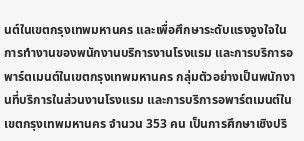นต์ในเขตกรุงเทพมหานคร และเพื่อศึกษาระดับแรงจูงใจในการทำงานของพนักงานบริการงานโรงแรม และการบริการอพาร์ตเมนต์ในเขตกรุงเทพมหานคร กลุ่มตัวอย่างเป็นพนักงานที่บริการในส่วนงานโรงแรม และการบริการอพาร์ตเมนต์ในเขตกรุงเทพมหานคร จำนวน 353 คน เป็นการศึกษาเชิงปริ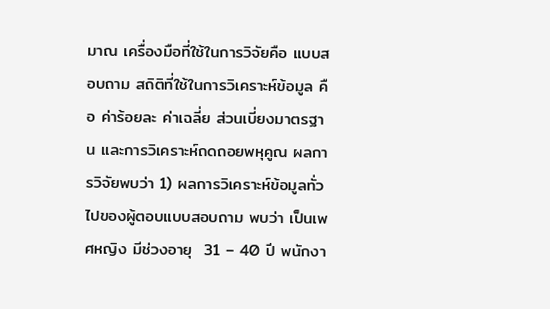มาณ เครื่องมือที่ใช้ในการวิจัยคือ แบบสอบถาม สถิติที่ใช้ในการวิเคราะห์ข้อมูล คือ ค่าร้อยละ ค่าเฉลี่ย ส่วนเบี่ยงมาตรฐาน และการวิเคราะห์ถดถอยพหุคูณ ผลการวิจัยพบว่า 1) ผลการวิเคราะห์ข้อมูลทั่วไปของผู้ตอบแบบสอบถาม พบว่า เป็นเพศหญิง มีช่วงอายุ  31 – 40 ปี พนักงา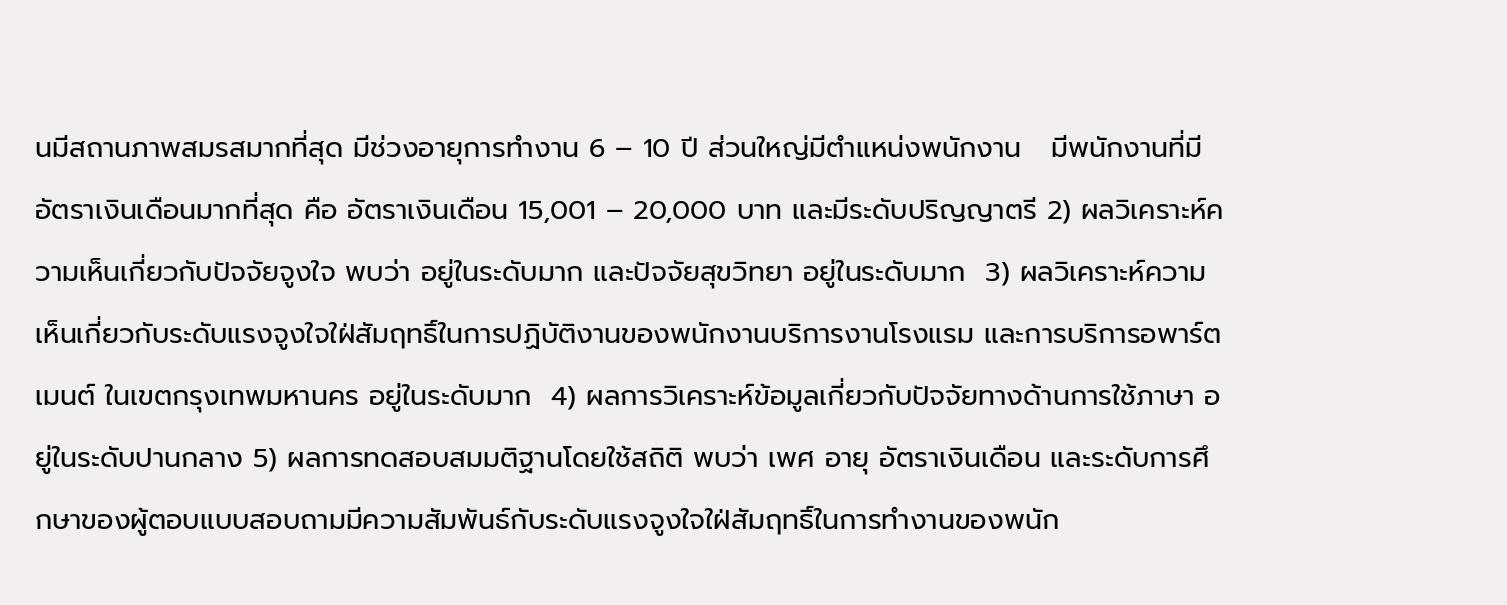นมีสถานภาพสมรสมากที่สุด มีช่วงอายุการทำงาน 6 – 10 ปี ส่วนใหญ่มีตำแหน่งพนักงาน   มีพนักงานที่มีอัตราเงินเดือนมากที่สุด คือ อัตราเงินเดือน 15,001 – 20,000 บาท และมีระดับปริญญาตรี 2) ผลวิเคราะห์ความเห็นเกี่ยวกับปัจจัยจูงใจ พบว่า อยู่ในระดับมาก และปัจจัยสุขวิทยา อยู่ในระดับมาก  3) ผลวิเคราะห์ความเห็นเกี่ยวกับระดับแรงจูงใจใฝ่สัมฤทธิ์ในการปฏิบัติงานของพนักงานบริการงานโรงแรม และการบริการอพาร์ตเมนต์ ในเขตกรุงเทพมหานคร อยู่ในระดับมาก  4) ผลการวิเคราะห์ข้อมูลเกี่ยวกับปัจจัยทางด้านการใช้ภาษา อยู่ในระดับปานกลาง 5) ผลการทดสอบสมมติฐานโดยใช้สถิติ พบว่า เพศ อายุ อัตราเงินเดือน และระดับการศึกษาของผู้ตอบแบบสอบถามมีความสัมพันธ์กับระดับแรงจูงใจใฝ่สัมฤทธิ์ในการทำงานของพนัก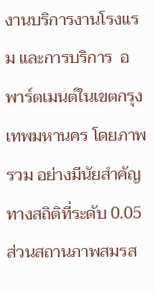งานบริการงานโรงแรม และการบริการ  อพาร์ตเมนต์ในเขตกรุงเทพมหานคร โดยภาพรวม อย่างมีนัยสำคัญทางสถิติที่ระดับ 0.05 ส่วนสถานภาพสมรส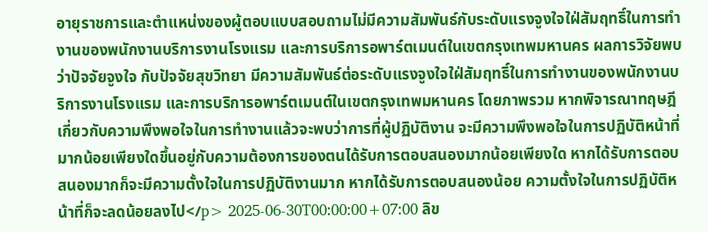อายุราชการและตำแหน่งของผู้ตอบแบบสอบถามไม่มีความสัมพันธ์กับระดับแรงจูงใจใฝ่สัมฤทธิ์ในการทำงานของพนักงานบริการงานโรงแรม และการบริการอพาร์ตเมนต์ในเขตกรุงเทพมหานคร ผลการวิจัยพบว่าปัจจัยจูงใจ กับปัจจัยสุขวิทยา มีความสัมพันธ์ต่อระดับแรงจูงใจใฝ่สัมฤทธิ์ในการทำงานของพนักงานบริการงานโรงแรม และการบริการอพาร์ตเมนต์ในเขตกรุงเทพมหานคร โดยภาพรวม หากพิจารณาทฤษฎีเกี่ยวกับความพึงพอใจในการทำงานแล้วจะพบว่าการที่ผู้ปฏิบัติงาน จะมีความพึงพอใจในการปฏิบัติหน้าที่มากน้อยเพียงใดขึ้นอยู่กับความต้องการของตนได้รับการตอบสนองมากน้อยเพียงใด หากได้รับการตอบสนองมากก็จะมีความตั้งใจในการปฏิบัติงานมาก หากได้รับการตอบสนองน้อย ความตั้งใจในการปฏิบัติหน้าที่ก็จะลดน้อยลงไป</p> 2025-06-30T00:00:00+07:00 ลิข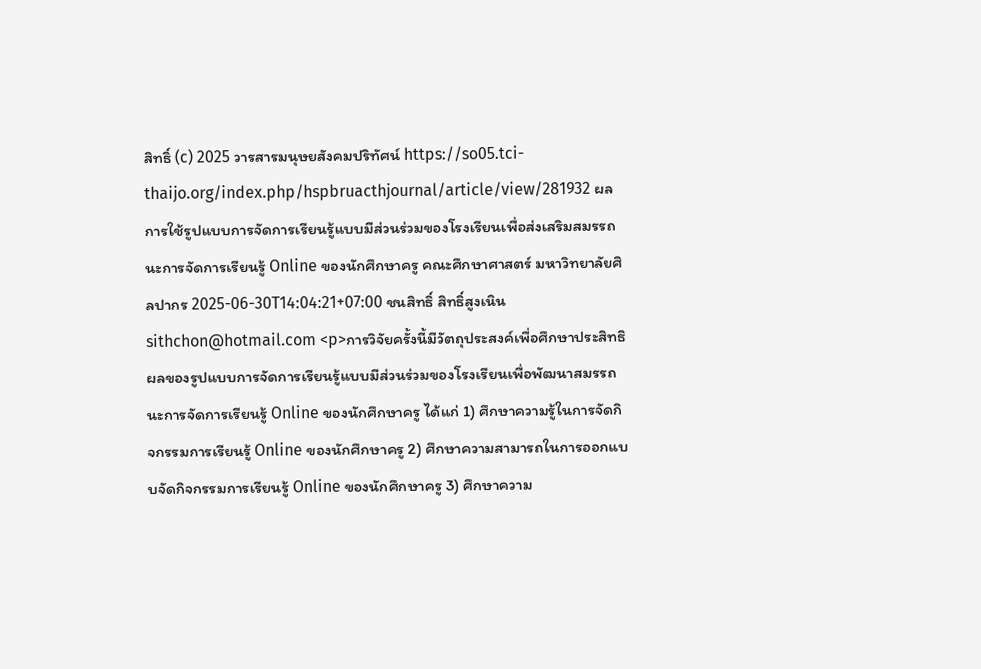สิทธิ์ (c) 2025 วารสารมนุษยสังคมปริทัศน์ https://so05.tci-thaijo.org/index.php/hspbruacthjournal/article/view/281932 ผลการใช้รูปแบบการจัดการเรียนรู้แบบมีส่วนร่วมของโรงเรียนเพื่อส่งเสริมสมรรถนะการจัดการเรียนรู้ Online ของนักศึกษาครู คณะศึกษาศาสตร์ มหาวิทยาลัยศิลปากร 2025-06-30T14:04:21+07:00 ชนสิทธิ์ สิทธิ์สูงเนิน sithchon@hotmail.com <p>การวิจัยครั้งนี้มีวัตถุประสงค์เพื่อศึกษาประสิทธิผลของรูปแบบการจัดการเรียนรู้แบบมีส่วนร่วมของโรงเรียนเพื่อพัฒนาสมรรถนะการจัดการเรียนรู้ Online ของนักศึกษาครู ได้แก่ 1) ศึกษาความรู้ในการจัดกิจกรรมการเรียนรู้ Online ของนักศึกษาครู 2) ศึกษาความสามารถในการออกแบบจัดกิจกรรมการเรียนรู้ Online ของนักศึกษาครู 3) ศึกษาความ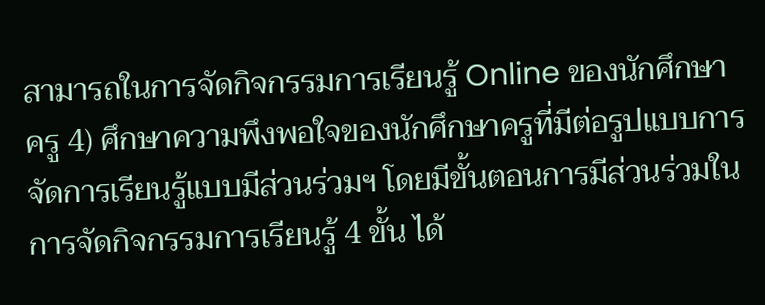สามารถในการจัดกิจกรรมการเรียนรู้ Online ของนักศึกษาครู 4) ศึกษาความพึงพอใจของนักศึกษาครูที่มีต่อรูปแบบการจัดการเรียนรู้แบบมีส่วนร่วมฯ โดยมีขั้นตอนการมีส่วนร่วมในการจัดกิจกรรมการเรียนรู้ 4 ขั้น ได้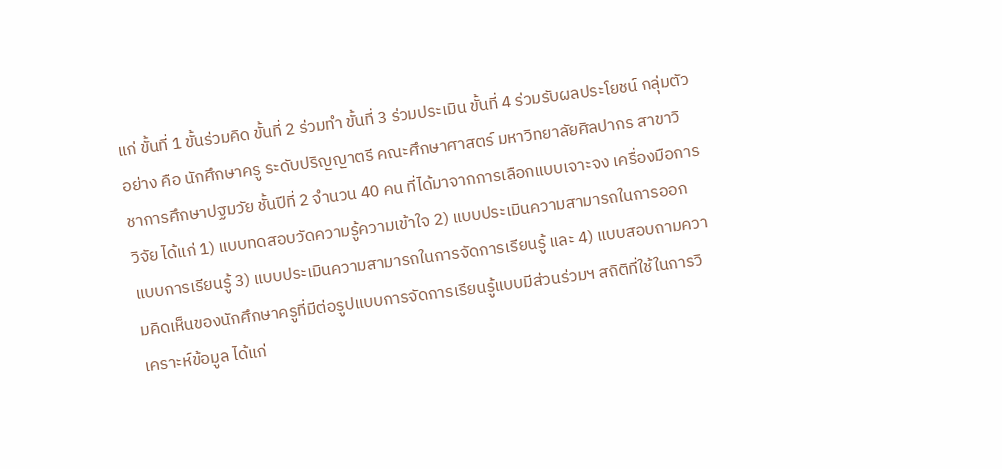แก่ ขั้นที่ 1 ขั้นร่วมคิด ขั้นที่ 2 ร่วมทำ ขั้นที่ 3 ร่วมประเมิน ขั้นที่ 4 ร่วมรับผลประโยชน์ กลุ่มตัวอย่าง คือ นักศึกษาครู ระดับปริญญาตรี คณะศึกษาศาสตร์ มหาวิทยาลัยศิลปากร สาขาวิชาการศึกษาปฐมวัย ชั้นปีที่ 2 จำนวน 40 คน ที่ได้มาจากการเลือกแบบเจาะจง เครื่องมือการวิจัย ได้แก่ 1) แบบทดสอบวัดความรู้ความเข้าใจ 2) แบบประเมินความสามารถในการออกแบบการเรียนรู้ 3) แบบประเมินความสามารถในการจัดการเรียนรู้ และ 4) แบบสอบถามความคิดเห็นของนักศึกษาครูที่มีต่อรูปแบบการจัดการเรียนรู้แบบมีส่วนร่วมฯ สถิติที่ใช้ในการวิเคราะห์ข้อมูล ได้แก่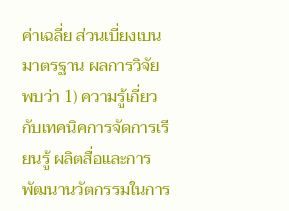ค่าเฉลี่ย ส่วนเบี่ยงเบนมาตรฐาน ผลการวิจัย พบว่า 1) ความรู้เกี่ยวกับเทคนิคการจัดการเรียนรู้ ผลิตสื่อและการพัฒนานวัตกรรมในการ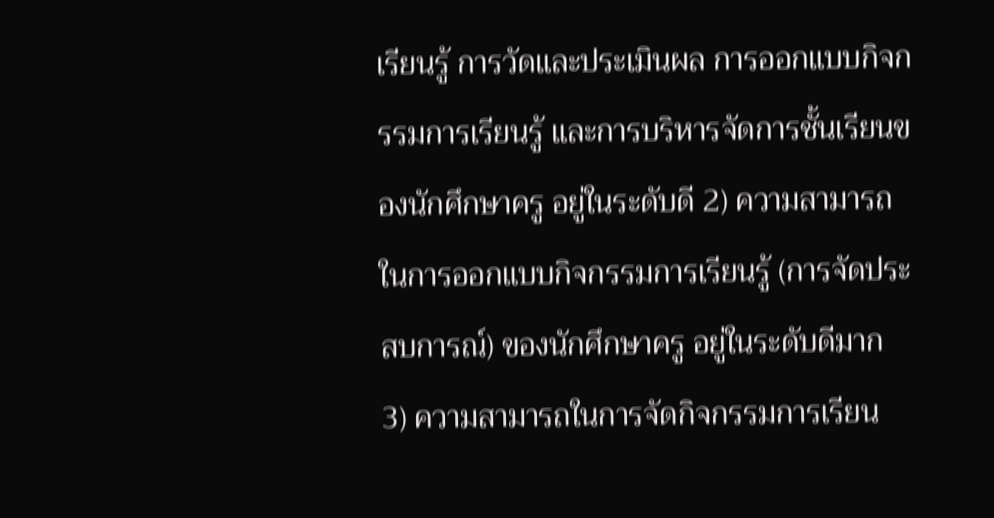เรียนรู้ การวัดและประเมินผล การออกแบบกิจกรรมการเรียนรู้ และการบริหารจัดการชั้นเรียนของนักศึกษาครู อยู่ในระดับดี 2) ความสามารถในการออกแบบกิจกรรมการเรียนรู้ (การจัดประสบการณ์) ของนักศึกษาครู อยู่ในระดับดีมาก 3) ความสามารถในการจัดกิจกรรมการเรียน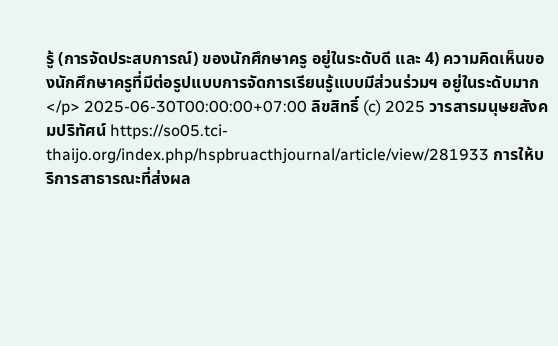รู้ (การจัดประสบการณ์) ของนักศึกษาครู อยู่ในระดับดี และ 4) ความคิดเห็นของนักศึกษาครูที่มีต่อรูปแบบการจัดการเรียนรู้แบบมีส่วนร่วมฯ อยู่ในระดับมาก</p> 2025-06-30T00:00:00+07:00 ลิขสิทธิ์ (c) 2025 วารสารมนุษยสังคมปริทัศน์ https://so05.tci-thaijo.org/index.php/hspbruacthjournal/article/view/281933 การให้บริการสาธารณะที่ส่งผล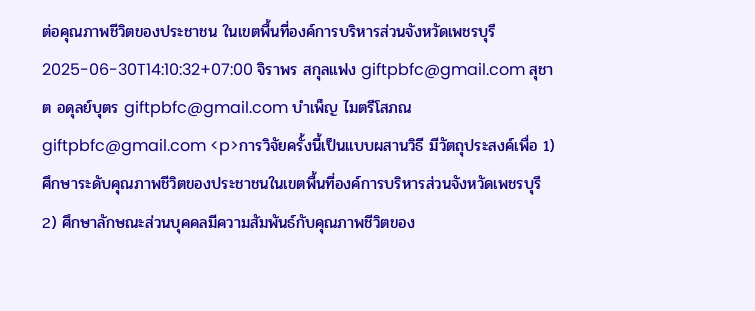ต่อคุณภาพชีวิตของประชาชน ในเขตพื้นที่องค์การบริหารส่วนจังหวัดเพชรบุรี 2025-06-30T14:10:32+07:00 จิราพร สกุลแฟง giftpbfc@gmail.com สุชาต อดุลย์บุตร giftpbfc@gmail.com บำเพ็ญ ไมตรีโสภณ giftpbfc@gmail.com <p>การวิจัยครั้งนี้เป็นแบบผสานวิธี มีวัตถุประสงค์เพื่อ 1) ศึกษาระดับคุณภาพชีวิตของประชาชนในเขตพื้นที่องค์การบริหารส่วนจังหวัดเพชรบุรี 2) ศึกษาลักษณะส่วนบุคคลมีความสัมพันธ์กับคุณภาพชีวิตของ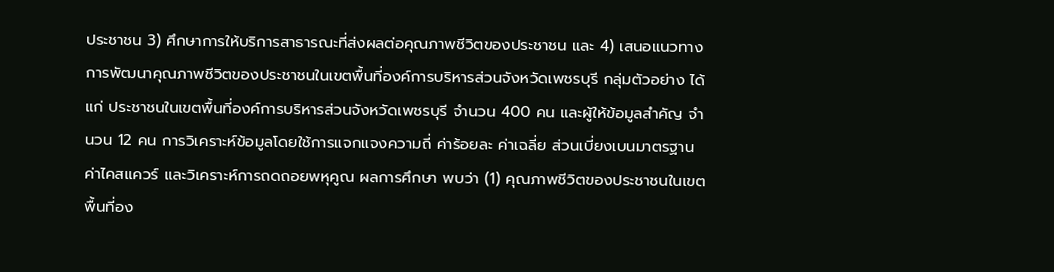ประชาชน 3) ศึกษาการให้บริการสาธารณะที่ส่งผลต่อคุณภาพชีวิตของประชาชน และ 4) เสนอแนวทางการพัฒนาคุณภาพชีวิตของประชาชนในเขตพื้นที่องค์การบริหารส่วนจังหวัดเพชรบุรี กลุ่มตัวอย่าง ได้แก่ ประชาชนในเขตพื้นที่องค์การบริหารส่วนจังหวัดเพชรบุรี จำนวน 400 คน และผู้ให้ข้อมูลสำคัญ จำนวน 12 คน การวิเคราะห์ข้อมูลโดยใช้การแจกแจงความถี่ ค่าร้อยละ ค่าเฉลี่ย ส่วนเบี่ยงเบนมาตรฐาน ค่าไคสแควร์ และวิเคราะห์การถดถอยพหุคูณ ผลการศึกษา พบว่า (1) คุณภาพชีวิตของประชาชนในเขตพื้นที่อง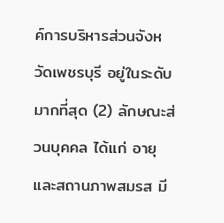ค์การบริหารส่วนจังหวัดเพชรบุรี อยู่ในระดับมากที่สุด (2) ลักษณะส่วนบุคคล ได้แก่ อายุ และสถานภาพสมรส มี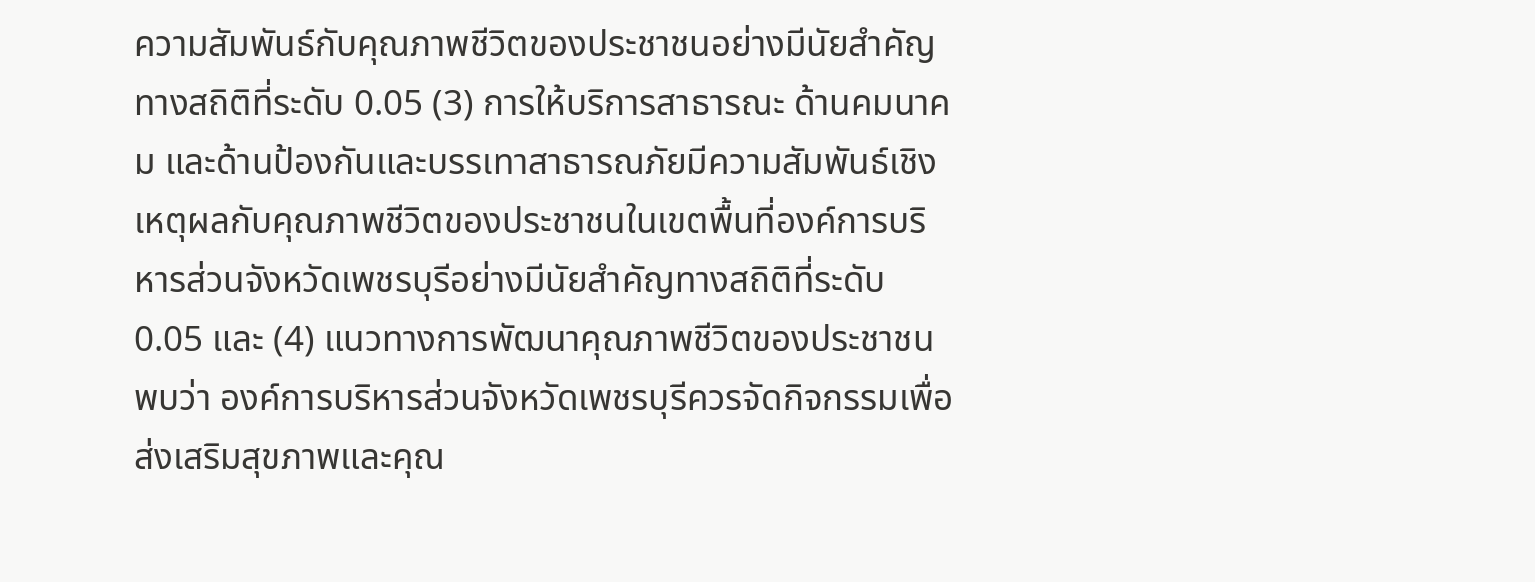ความสัมพันธ์กับคุณภาพชีวิตของประชาชนอย่างมีนัยสำคัญทางสถิติที่ระดับ 0.05 (3) การให้บริการสาธารณะ ด้านคมนาคม และด้านป้องกันและบรรเทาสาธารณภัยมีความสัมพันธ์เชิงเหตุผลกับคุณภาพชีวิตของประชาชนในเขตพื้นที่องค์การบริหารส่วนจังหวัดเพชรบุรีอย่างมีนัยสำคัญทางสถิติที่ระดับ 0.05 และ (4) แนวทางการพัฒนาคุณภาพชีวิตของประชาชนพบว่า องค์การบริหารส่วนจังหวัดเพชรบุรีควรจัดกิจกรรมเพื่อส่งเสริมสุขภาพและคุณ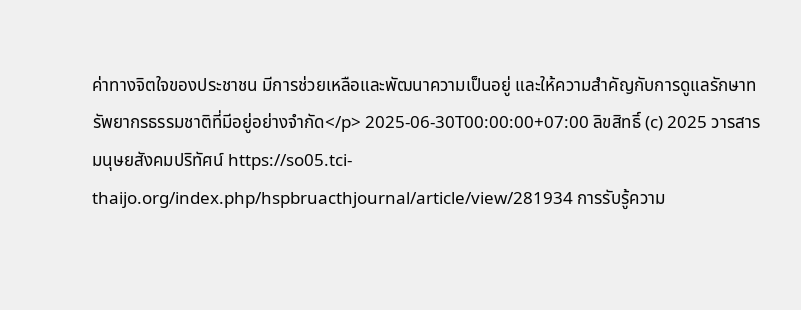ค่าทางจิตใจของประชาชน มีการช่วยเหลือและพัฒนาความเป็นอยู่ และให้ความสำคัญกับการดูแลรักษาทรัพยากรธรรมชาติที่มีอยู่อย่างจำกัด</p> 2025-06-30T00:00:00+07:00 ลิขสิทธิ์ (c) 2025 วารสารมนุษยสังคมปริทัศน์ https://so05.tci-thaijo.org/index.php/hspbruacthjournal/article/view/281934 การรับรู้ความ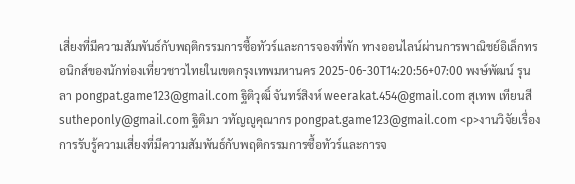เสี่ยงที่มีความสัมพันธ์กับพฤติกรรมการซื้อทัวร์และการจองที่พัก ทางออนไลน์ผ่านการพาณิชย์อิเล็กทรอนิกส์ของนักท่องเที่ยวชาวไทยในเขตกรุงเทพมหานคร 2025-06-30T14:20:56+07:00 พงษ์พัฒน์ รุนลา pongpat.game123@gmail.com ฐิติวุฒิ์ จันทร์สิงห์ weerakat.454@gmail.com สุเทพ เทียนสี sutheponly@gmail.com ฐิติมา วทัญญูคุณากร pongpat.game123@gmail.com <p>งานวิจัยเรื่องการรับรู้ความเสี่ยงที่มีความสัมพันธ์กับพฤติกรรมการซื้อทัวร์และการจ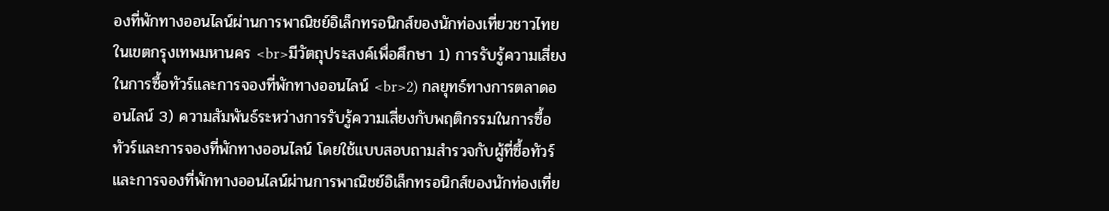องที่พักทางออนไลน์ผ่านการพาณิชย์อิเล็กทรอนิกส์ของนักท่องเที่ยวชาวไทยในเขตกรุงเทพมหานคร <br>มีวัตถุประสงค์เพื่อศึกษา 1) การรับรู้ความเสี่ยงในการซื้อทัวร์และการจองที่พักทางออนไลน์ <br>2) กลยุทธ์ทางการตลาดออนไลน์ 3) ความสัมพันธ์ระหว่างการรับรู้ความเสี่ยงกับพฤติกรรมในการซื้อทัวร์และการจองที่พักทางออนไลน์ โดยใช้แบบสอบถามสำรวจกับผู้ที่ซื้อทัวร์และการจองที่พักทางออนไลน์ผ่านการพาณิชย์อิเล็กทรอนิกส์ของนักท่องเที่ย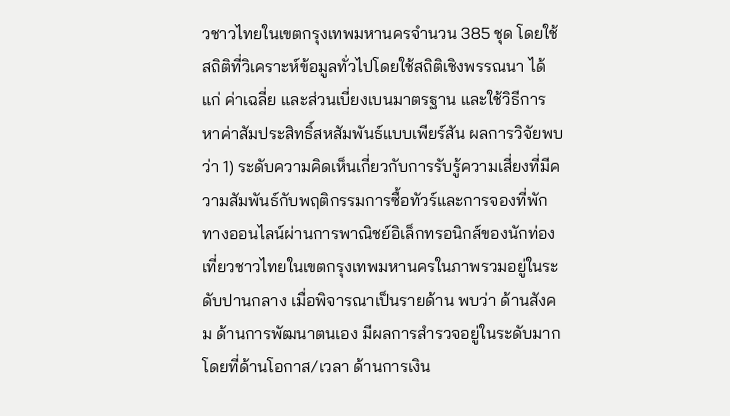วชาวไทยในเขตกรุงเทพมหานครจำนวน 385 ชุด โดยใช้สถิติที่วิเคราะห์ข้อมูลทั่วไปโดยใช้สถิติเชิงพรรณนา ได้แก่ ค่าเฉลี่ย และส่วนเบี่ยงเบนมาตรฐาน และใช้วิธีการหาค่าสัมประสิทธิ์สหสัมพันธ์แบบเพียร์สัน ผลการวิจัยพบว่า 1) ระดับความคิดเห็นเกี่ยวกับการรับรู้ความเสี่ยงที่มีความสัมพันธ์กับพฤติกรรมการซื้อทัวร์และการจองที่พักทางออนไลน์ผ่านการพาณิชย์อิเล็กทรอนิกส์ของนักท่องเที่ยวชาวไทยในเขตกรุงเทพมหานครในภาพรวมอยู่ในระดับปานกลาง เมื่อพิจารณาเป็นรายด้าน พบว่า ด้านสังคม ด้านการพัฒนาตนเอง มีผลการสำรวจอยู่ในระดับมาก โดยที่ด้านโอกาส/เวลา ด้านการเงิน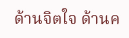ด้านจิตใจ ด้านค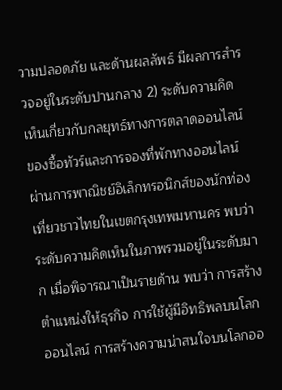วามปลอดภัย และด้านผลลัพธ์ มีผลการสำรวจอยู่ในระดับปานกลาง 2) ระดับความคิดเห็นเกี่ยวกับกลยุทธ์ทางการตลาดออนไลน์ของซื้อทัวร์และการจองที่พักทางออนไลน์ผ่านการพาณิชย์อิเล็กทรอนิกส์ของนักท่องเที่ยวชาวไทยในเขตกรุงเทพมหานคร พบว่า ระดับความคิดเห็นในภาพรวมอยู่ในระดับมาก เมื่อพิจารณาเป็นรายด้าน พบว่า การสร้างตำแหน่งให้ธุรกิจ การใช้ผู้มีอิทธิพลบนโลกออนไลน์ การสร้างความน่าสนใจบนโลกออ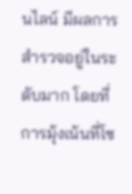นไลน์ มีผลการสำรวจอยู่ในระดับมาก โดยที่การมุ้งเน้นที่โซ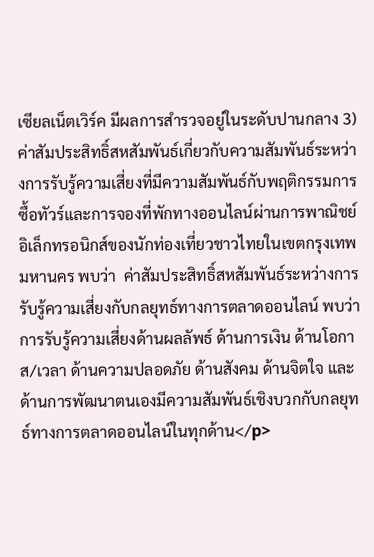เซียลเน็ตเวิร์ค มีผลการสำรวจอยู่ในระดับปานกลาง 3) ค่าสัมประสิทธิ์สหสัมพันธ์เกี่ยวกับความสัมพันธ์ระหว่างการรับรู้ความเสี่ยงที่มีความสัมพันธ์กับพฤติกรรมการซื้อทัวร์และการจองที่พักทางออนไลน์ผ่านการพาณิชย์อิเล็กทรอนิกส์ของนักท่องเที่ยวชาวไทยในเขตกรุงเทพมหานคร พบว่า  ค่าสัมประสิทธิ์สหสัมพันธ์ระหว่างการรับรู้ความเสี่ยงกับกลยุทธ์ทางการตลาดออนไลน์ พบว่าการรับรู้ความเสี่ยงด้านผลลัพธ์ ด้านการเงิน ด้านโอกาส/เวลา ด้านความปลอดภัย ด้านสังคม ด้านจิตใจ และด้านการพัฒนาตนเองมีความสัมพันธ์เชิงบวกกับกลยุทธ์ทางการตลาดออนไลน์ในทุกด้าน</p>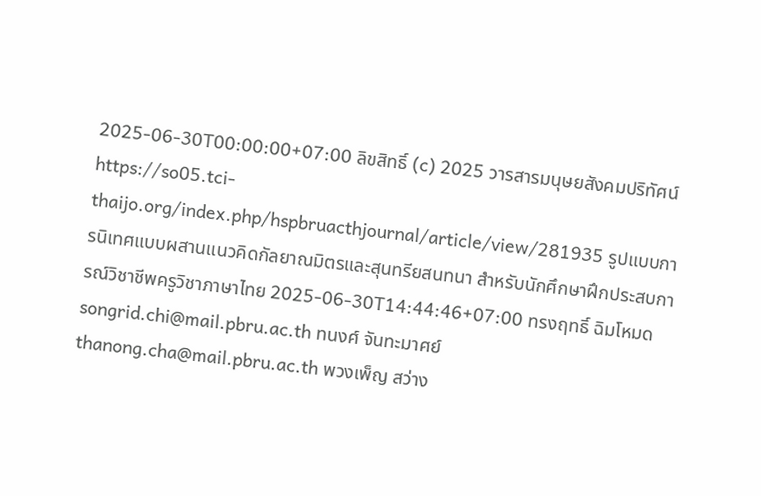2025-06-30T00:00:00+07:00 ลิขสิทธิ์ (c) 2025 วารสารมนุษยสังคมปริทัศน์ https://so05.tci-thaijo.org/index.php/hspbruacthjournal/article/view/281935 รูปแบบการนิเทศแบบผสานแนวคิดกัลยาณมิตรและสุนทรียสนทนา สำหรับนักศึกษาฝึกประสบการณ์วิชาชีพครูวิชาภาษาไทย 2025-06-30T14:44:46+07:00 ทรงฤทธิ์ ฉิมโหมด songrid.chi@mail.pbru.ac.th ทนงศ์ จันทะมาศย์ thanong.cha@mail.pbru.ac.th พวงเพ็ญ สว่าง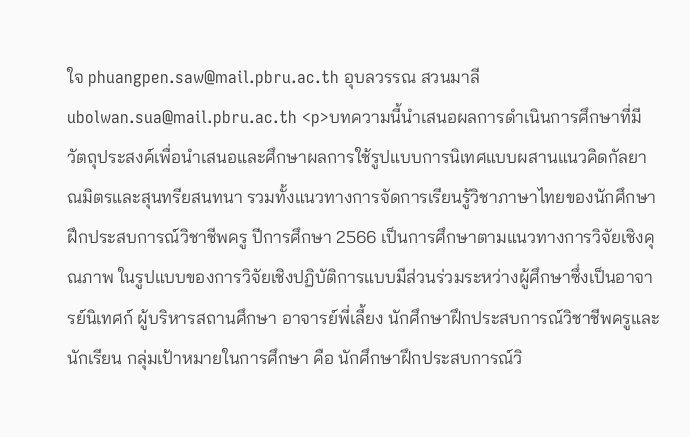ใจ phuangpen.saw@mail.pbru.ac.th อุบลวรรณ สวนมาลี ubolwan.sua@mail.pbru.ac.th <p>บทความนี้นำเสนอผลการดำเนินการศึกษาที่มีวัตถุประสงค์เพื่อนำเสนอและศึกษาผลการใช้รูปแบบการนิเทศแบบผสานแนวคิดกัลยาณมิตรและสุนทรียสนทนา รวมทั้งแนวทางการจัดการเรียนรู้วิชาภาษาไทยของนักศึกษาฝึกประสบการณ์วิชาชีพครู ปีการศึกษา 2566 เป็นการศึกษาตามแนวทางการวิจัยเชิงคุณภาพ ในรูปแบบของการวิจัยเชิงปฏิบัติการแบบมีส่วนร่วมระหว่างผู้ศึกษาซึ่งเป็นอาจารย์นิเทศก์ ผู้บริหารสถานศึกษา อาจารย์พี่เลี้ยง นักศึกษาฝึกประสบการณ์วิชาชีพครูและนักเรียน กลุ่มเป้าหมายในการศึกษา คือ นักศึกษาฝึกประสบการณ์วิ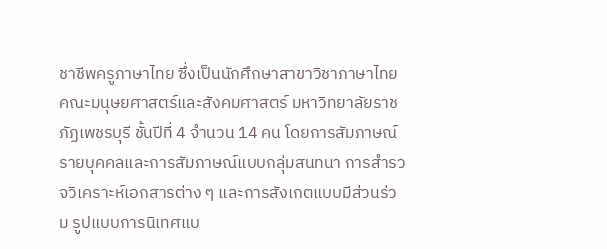ชาชีพครูภาษาไทย ซึ่งเป็นนักศึกษาสาขาวิชาภาษาไทย คณะมนุษยศาสตร์และสังคมศาสตร์ มหาวิทยาลัยราชภัฏเพชรบุรี ชั้นปีที่ 4 จำนวน 14 คน โดยการสัมภาษณ์รายบุคคลและการสัมภาษณ์แบบกลุ่มสนทนา การสำรวจวิเคราะห์เอกสารต่าง ๆ และการสังเกตแบบมีส่วนร่วม รูปแบบการนิเทศแบ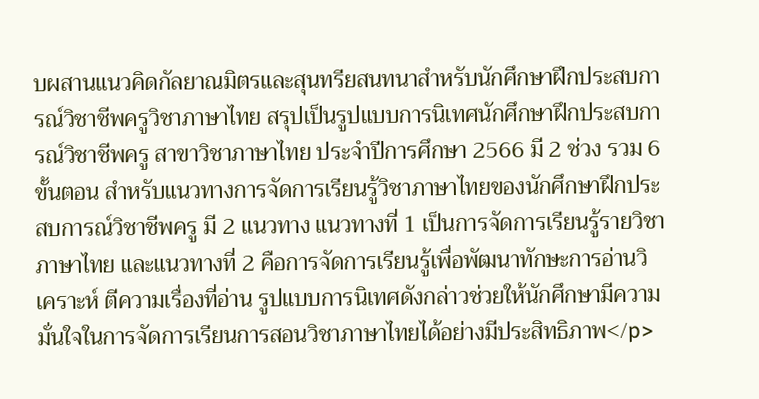บผสานแนวคิดกัลยาณมิตรและสุนทรียสนทนาสำหรับนักศึกษาฝึกประสบการณ์วิชาชีพครูวิชาภาษาไทย สรุปเป็นรูปแบบการนิเทศนักศึกษาฝึกประสบการณ์วิชาชีพครู สาขาวิชาภาษาไทย ประจำปีการศึกษา 2566 มี 2 ช่วง รวม 6 ขั้นตอน สำหรับแนวทางการจัดการเรียนรู้วิชาภาษาไทยของนักศึกษาฝึกประสบการณ์วิชาชีพครู มี 2 แนวทาง แนวทางที่ 1 เป็นการจัดการเรียนรู้รายวิชาภาษาไทย และแนวทางที่ 2 คือการจัดการเรียนรู้เพื่อพัฒนาทักษะการอ่านวิเคราะห์ ตีความเรื่องที่อ่าน รูปแบบการนิเทศดังกล่าวช่วยให้นักศึกษามีความมั่นใจในการจัดการเรียนการสอนวิชาภาษาไทยได้อย่างมีประสิทธิภาพ</p>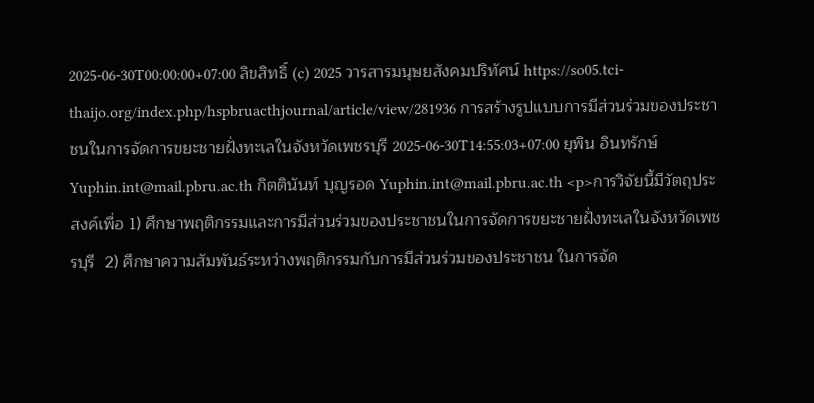2025-06-30T00:00:00+07:00 ลิขสิทธิ์ (c) 2025 วารสารมนุษยสังคมปริทัศน์ https://so05.tci-thaijo.org/index.php/hspbruacthjournal/article/view/281936 การสร้างรูปแบบการมีส่วนร่วมของประชาชนในการจัดการขยะชายฝั่งทะเลในจังหวัดเพชรบุรี 2025-06-30T14:55:03+07:00 ยุพิน อินทรักษ์ Yuphin.int@mail.pbru.ac.th กิตตินันท์ บุญรอด Yuphin.int@mail.pbru.ac.th <p>การวิจัยนี้มีวัตถุประสงค์เพื่อ 1) ศึกษาพฤติกรรมและการมีส่วนร่วมของประชาชนในการจัดการขยะชายฝั่งทะเลในจังหวัดเพชรบุรี  2) ศึกษาความสัมพันธ์ระหว่างพฤติกรรมกับการมีส่วนร่วมของประชาชน ในการจัด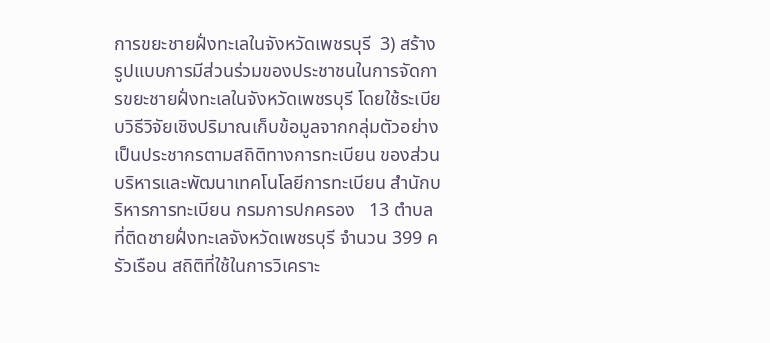การขยะชายฝั่งทะเลในจังหวัดเพชรบุรี  3) สร้างรูปแบบการมีส่วนร่วมของประชาชนในการจัดการขยะชายฝั่งทะเลในจังหวัดเพชรบุรี โดยใช้ระเบียบวิธีวิจัยเชิงปริมาณเก็บข้อมูลจากกลุ่มตัวอย่าง เป็นประชากรตามสถิติทางการทะเบียน ของส่วนบริหารและพัฒนาเทคโนโลยีการทะเบียน สำนักบริหารการทะเบียน กรมการปกครอง   13 ตำบล ที่ติดชายฝั่งทะเลจังหวัดเพชรบุรี จำนวน 399 ครัวเรือน สถิติที่ใช้ในการวิเคราะ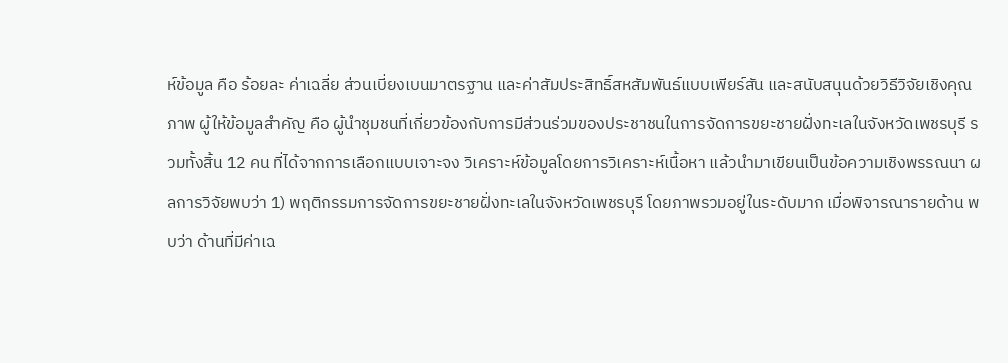ห์ข้อมูล คือ ร้อยละ ค่าเฉลี่ย ส่วนเบี่ยงเบนมาตรฐาน และค่าสัมประสิทธิ์สหสัมพันธ์แบบเพียร์สัน และสนับสนุนด้วยวิธีวิจัยเชิงคุณภาพ ผู้ให้ข้อมูลสำคัญ คือ ผู้นำชุมชนที่เกี่ยวข้องกับการมีส่วนร่วมของประชาชนในการจัดการขยะชายฝั่งทะเลในจังหวัดเพชรบุรี รวมทั้งสิ้น 12 คน ที่ได้จากการเลือกแบบเจาะจง วิเคราะห์ข้อมูลโดยการวิเคราะห์เนื้อหา แล้วนำมาเขียนเป็นข้อความเชิงพรรณนา ผลการวิจัยพบว่า 1) พฤติกรรมการจัดการขยะชายฝั่งทะเลในจังหวัดเพชรบุรี โดยภาพรวมอยู่ในระดับมาก เมื่อพิจารณารายด้าน พบว่า ด้านที่มีค่าเฉ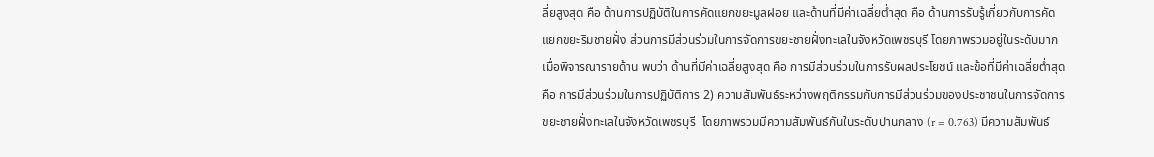ลี่ยสูงสุด คือ ด้านการปฏิบัติในการคัดแยกขยะมูลฝอย และด้านที่มีค่าเฉลี่ยต่ำสุด คือ ด้านการรับรู้เกี่ยวกับการคัดแยกขยะริมชายฝั่ง ส่วนการมีส่วนร่วมในการจัดการขยะชายฝั่งทะเลในจังหวัดเพชรบุรี โดยภาพรวมอยู่ในระดับมาก เมื่อพิจารณารายด้าน พบว่า ด้านที่มีค่าเฉลี่ยสูงสุด คือ การมีส่วนร่วมในการรับผลประโยชน์ และข้อที่มีค่าเฉลี่ยต่ำสุด คือ การมีส่วนร่วมในการปฏิบัติการ 2) ความสัมพันธ์ระหว่างพฤติกรรมกับการมีส่วนร่วมของประชาชนในการจัดการขยะชายฝั่งทะเลในจังหวัดเพชรบุรี  โดยภาพรวมมีความสัมพันธ์กันในระดับปานกลาง (r = 0.763) มีความสัมพันธ์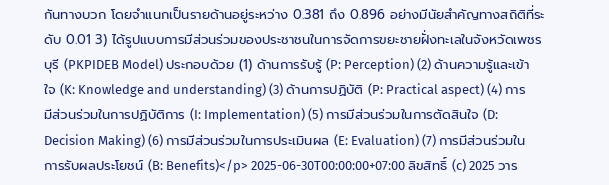กันทางบวก โดยจำแนกเป็นรายด้านอยู่ระหว่าง 0.381 ถึง 0.896 อย่างมีนัยสำคัญทางสถิติที่ระดับ 0.01 3) ได้รูปแบบการมีส่วนร่วมของประชาชนในการจัดการขยะชายฝั่งทะเลในจังหวัดเพชรบุรี (PKPIDEB Model) ประกอบด้วย (1) ด้านการรับรู้ (P: Perception) (2) ด้านความรู้และเข้าใจ (K: Knowledge and understanding) (3) ด้านการปฏิบัติ (P: Practical aspect) (4) การมีส่วนร่วมในการปฏิบัติการ (I: Implementation) (5) การมีส่วนร่วมในการตัดสินใจ (D: Decision Making) (6) การมีส่วนร่วมในการประเมินผล (E: Evaluation) (7) การมีส่วนร่วมในการรับผลประโยชน์ (B: Benefits)</p> 2025-06-30T00:00:00+07:00 ลิขสิทธิ์ (c) 2025 วาร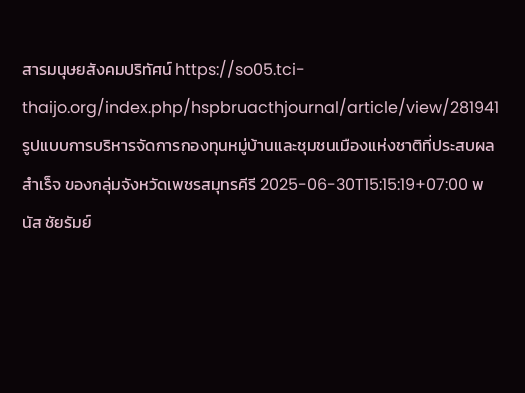สารมนุษยสังคมปริทัศน์ https://so05.tci-thaijo.org/index.php/hspbruacthjournal/article/view/281941 รูปแบบการบริหารจัดการกองทุนหมู่บ้านและชุมชนเมืองแห่งชาติที่ประสบผลสำเร็จ ของกลุ่มจังหวัดเพชรสมุทรคีรี 2025-06-30T15:15:19+07:00 พนัส ชัยรัมย์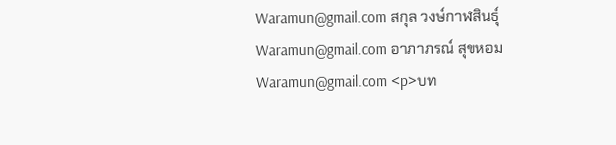Waramun@gmail.com สกุล วงษ์กาฬสินธุ์ Waramun@gmail.com อาภาภรณ์ สุขหอม Waramun@gmail.com <p>บท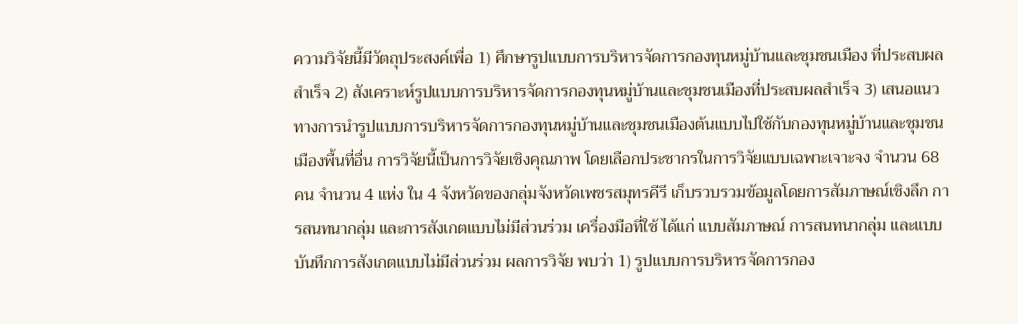ความวิจัยนี้มีวัตถุประสงค์เพื่อ 1) ศึกษารูปแบบการบริหารจัดการกองทุนหมู่บ้านและชุมชนเมือง ที่ประสบผลสำเร็จ 2) สังเคราะห์รูปแบบการบริหารจัดการกองทุนหมู่บ้านและชุมชนเมืองที่ประสบผลสำเร็จ 3) เสนอแนวทางการนำรูปแบบการบริหารจัดการกองทุนหมู่บ้านและชุมชนเมืองต้นแบบไปใช้กับกองทุนหมู่บ้านและชุมชนเมืองพื้นที่อื่น การวิจัยนี้เป็นการวิจัยเชิงคุณภาพ โดยเลือกประชากรในการวิจัยแบบเฉพาะเจาะจง จำนวน 68 คน จำนวน 4 แห่ง ใน 4 จังหวัดของกลุ่มจังหวัดเพชรสมุทรคีรี เก็บรวบรวมข้อมูลโดยการสัมภาษณ์เชิงลึก การสนทนากลุ่ม และการสังเกตแบบไม่มีส่วนร่วม เครื่องมือที่ใช้ ได้แก่ แบบสัมภาษณ์ การสนทนากลุ่ม และแบบบันทึกการสังเกตแบบไม่มีส่วนร่วม ผลการวิจัย พบว่า 1) รูปแบบการบริหารจัดการกอง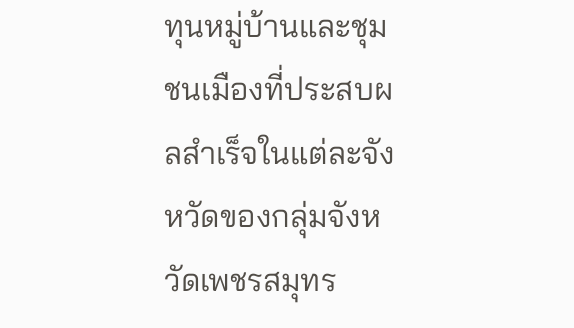ทุนหมู่บ้านและชุมชนเมืองที่ประสบผลสำเร็จในแต่ละจังหวัดของกลุ่มจังหวัดเพชรสมุทร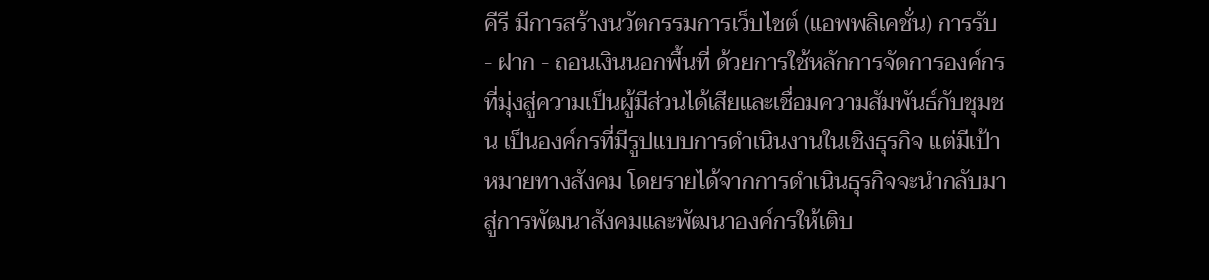คีรี มีการสร้างนวัตกรรมการเว็บไชต์ (แอพพลิเคชั่น) การรับ - ฝาก - ถอนเงินนอกพื้นที่ ด้วยการใช้หลักการจัดการองค์กรที่มุ่งสู่ความเป็นผู้มีส่วนได้เสียและเชื่อมความสัมพันธ์กับชุมชน เป็นองค์กรที่มีรูปแบบการดำเนินงานในเชิงธุรกิจ แต่มีเป้าหมายทางสังคม โดยรายได้จากการดำเนินธุรกิจจะนำกลับมาสู่การพัฒนาสังคมและพัฒนาองค์กรให้เติบ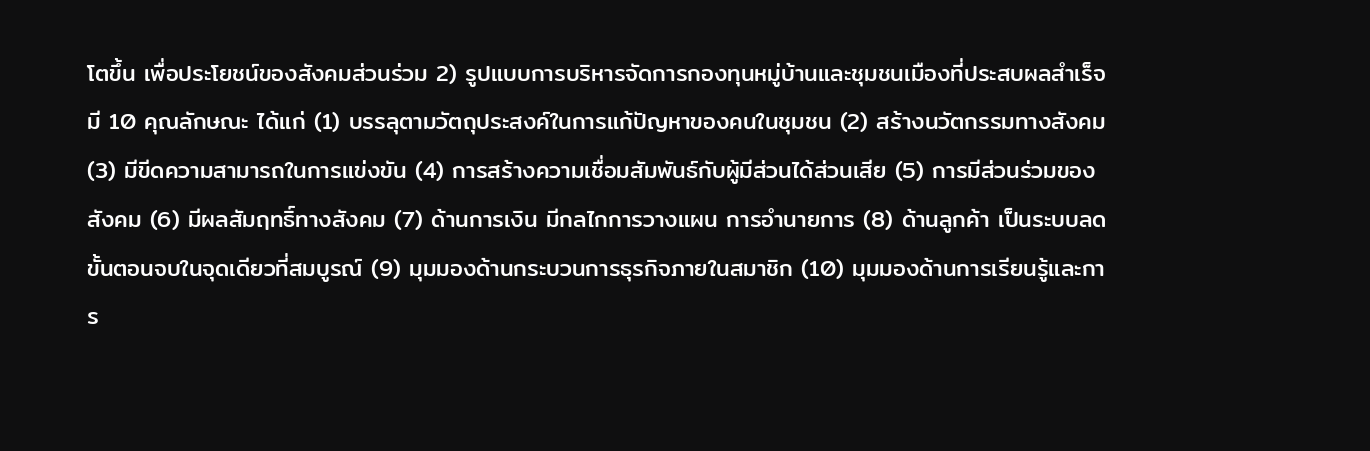โตขึ้น เพื่อประโยชน์ของสังคมส่วนร่วม 2) รูปแบบการบริหารจัดการกองทุนหมู่บ้านและชุมชนเมืองที่ประสบผลสำเร็จ มี 10 คุณลักษณะ ได้แก่ (1) บรรลุตามวัตถุประสงค์ในการแก้ปัญหาของคนในชุมชน (2) สร้างนวัตกรรมทางสังคม (3) มีขีดความสามารถในการแข่งขัน (4) การสร้างความเชื่อมสัมพันธ์กับผู้มีส่วนได้ส่วนเสีย (5) การมีส่วนร่วมของสังคม (6) มีผลสัมฤทธิ์ทางสังคม (7) ด้านการเงิน มีกลไกการวางแผน การอำนายการ (8) ด้านลูกค้า เป็นระบบลดขั้นตอนจบในจุดเดียวที่สมบูรณ์ (9) มุมมองด้านกระบวนการธุรกิจภายในสมาชิก (10) มุมมองด้านการเรียนรู้และการ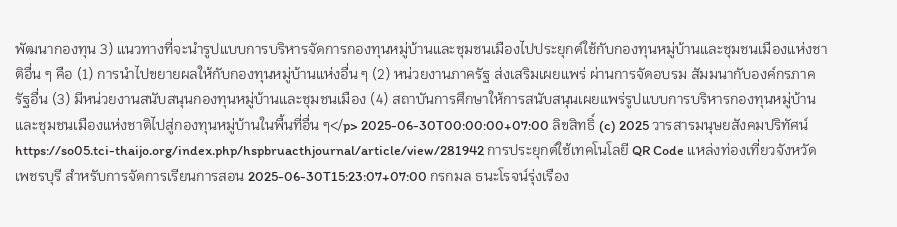พัฒนากองทุน 3) แนวทางที่จะนำรูปแบบการบริหารจัดการกองทุนหมู่บ้านและชุมชนเมืองไปประยุกต์ใช้กับกองทุนหมู่บ้านและชุมชนเมืองแห่งชาติอื่น ๆ คือ (1) การนำไปขยายผลให้กับกองทุนหมู่บ้านแห่งอื่น ๆ (2) หน่วยงานภาครัฐ ส่งเสริมเผยแพร่ ผ่านการจัดอบรม สัมมนากับองค์กรภาครัฐอื่น (3) มีหน่วยงานสนับสนุนกองทุนหมู่บ้านและชุมชนเมือง (4) สถาบันการศึกษาให้การสนับสนุนเผยแพร่รูปแบบการบริหารกองทุนหมู่บ้านและชุมชนเมืองแห่งชาติไปสู่กองทุนหมู่บ้านในพื้นที่อื่น ๆ</p> 2025-06-30T00:00:00+07:00 ลิขสิทธิ์ (c) 2025 วารสารมนุษยสังคมปริทัศน์ https://so05.tci-thaijo.org/index.php/hspbruacthjournal/article/view/281942 การประยุกต์ใช้เทคโนโลยี QR Code แหล่งท่องเที่ยวจังหวัดเพชรบุรี สำหรับการจัดการเรียนการสอน 2025-06-30T15:23:07+07:00 กรกมล ธนะโรจน์รุ่งเรือง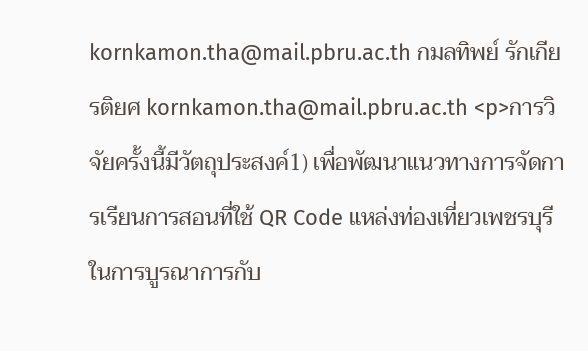kornkamon.tha@mail.pbru.ac.th กมลทิพย์ รักเกียรติยศ kornkamon.tha@mail.pbru.ac.th <p>การวิจัยครั้งนี้มีวัตถุประสงค์1) เพื่อพัฒนาแนวทางการจัดการเรียนการสอนที่ใช้ QR Code แหล่งท่องเที่ยวเพชรบุรีในการบูรณาการกับ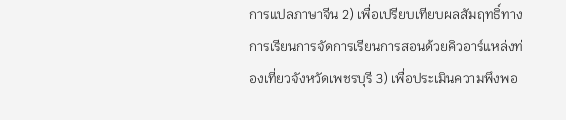การแปลภาษาจีน 2) เพื่อเปรียบเทียบผลสัมฤทธิ์ทางการเรียนการจัดการเรียนการสอนด้วยคิวอาร์แหล่งท่องเที่ยวจังหวัดเพชรบุรี 3) เพื่อประเมินความพึงพอ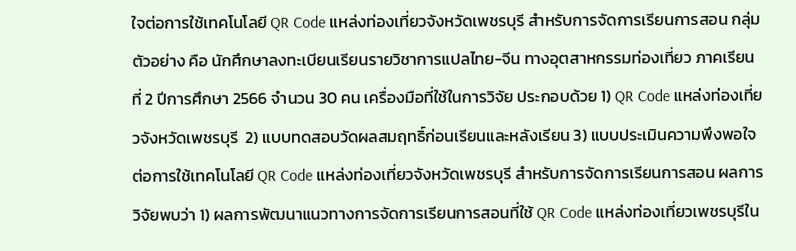ใจต่อการใช้เทคโนโลยี QR Code แหล่งท่องเที่ยวจังหวัดเพชรบุรี สำหรับการจัดการเรียนการสอน กลุ่มตัวอย่าง คือ นักศึกษาลงทะเบียนเรียนรายวิชาการแปลไทย-จีน ทางอุตสาหกรรมท่องเที่ยว ภาคเรียนที่ 2 ปีการศึกษา 2566 จำนวน 30 คน เครื่องมือที่ใช้ในการวิจัย ประกอบด้วย 1) QR Code แหล่งท่องเที่ยวจังหวัดเพชรบุรี  2) แบบทดสอบวัดผลสมฤทธิ์ก่อนเรียนและหลังเรียน 3) แบบประเมินความพึงพอใจต่อการใช้เทคโนโลยี QR Code แหล่งท่องเที่ยวจังหวัดเพชรบุรี สำหรับการจัดการเรียนการสอน ผลการวิจัยพบว่า 1) ผลการพัฒนาแนวทางการจัดการเรียนการสอนที่ใช้ QR Code แหล่งท่องเที่ยวเพชรบุรีใน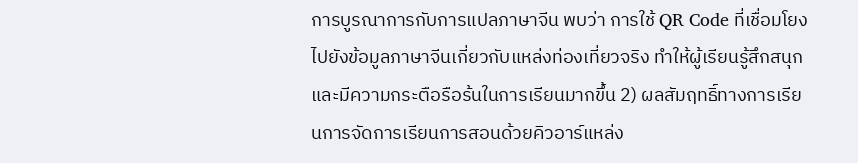การบูรณาการกับการแปลภาษาจีน พบว่า การใช้ QR Code ที่เชื่อมโยงไปยังข้อมูลภาษาจีนเกี่ยวกับแหล่งท่องเที่ยวจริง ทำให้ผู้เรียนรู้สึกสนุกและมีความกระตือรือร้นในการเรียนมากขึ้น 2) ผลสัมฤทธิ์ทางการเรียนการจัดการเรียนการสอนด้วยคิวอาร์แหล่ง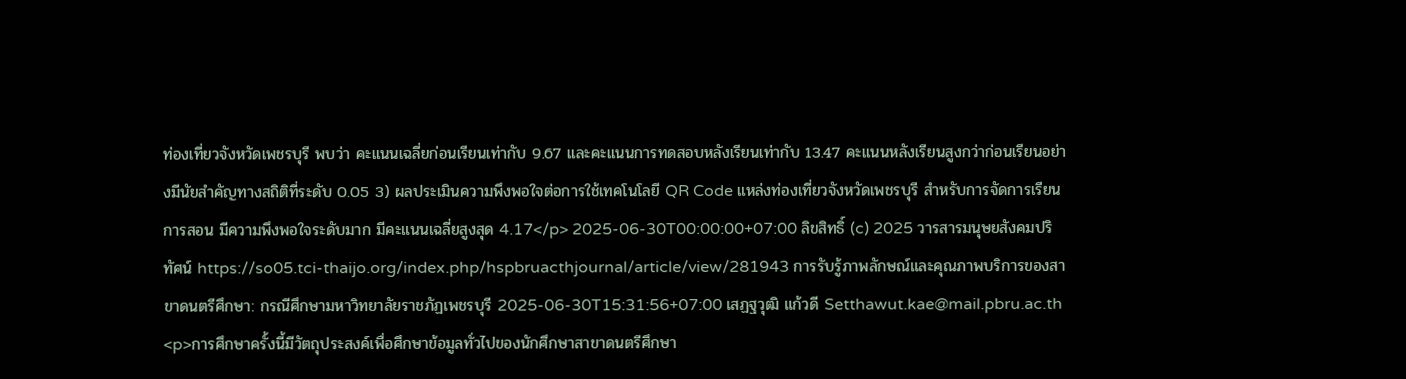ท่องเที่ยวจังหวัดเพชรบุรี พบว่า คะแนนเฉลี่ยก่อนเรียนเท่ากับ 9.67 และคะแนนการทดสอบหลังเรียนเท่ากับ 13.47 คะแนนหลังเรียนสูงกว่าก่อนเรียนอย่างมีนัยสำคัญทางสถิติที่ระดับ 0.05 3) ผลประเมินความพึงพอใจต่อการใช้เทคโนโลยี QR Code แหล่งท่องเที่ยวจังหวัดเพชรบุรี สำหรับการจัดการเรียนการสอน มีความพึงพอใจระดับมาก มีคะแนนเฉลี่ยสูงสุด 4.17</p> 2025-06-30T00:00:00+07:00 ลิขสิทธิ์ (c) 2025 วารสารมนุษยสังคมปริทัศน์ https://so05.tci-thaijo.org/index.php/hspbruacthjournal/article/view/281943 การรับรู้ภาพลักษณ์และคุณภาพบริการของสาขาดนตรีศึกษา: กรณีศึกษามหาวิทยาลัยราชภัฏเพชรบุรี 2025-06-30T15:31:56+07:00 เสฏฐวุฒิ แก้วดี Setthawut.kae@mail.pbru.ac.th <p>การศึกษาครั้งนี้มีวัตถุประสงค์เพื่อศึกษาข้อมูลทั่วไปของนักศึกษาสาขาดนตรีศึกษา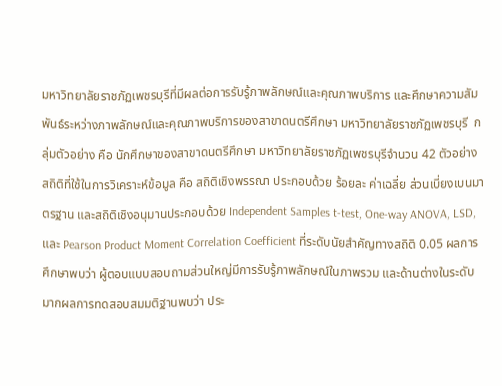มหาวิทยาลัยราชภัฏเพชรบุรีที่มีผลต่อการรับรู้ภาพลักษณ์และคุณภาพบริการ และศึกษาความสัมพันธ์ระหว่างภาพลักษณ์และคุณภาพบริการของสาขาดนตรีศึกษา มหาวิทยาลัยราชภัฏเพชรบุรี  กลุ่มตัวอย่าง คือ นักศึกษาของสาขาดนตรีศึกษา มหาวิทยาลัยราชภัฏเพชรบุรีจำนวน 42 ตัวอย่าง สถิติที่ใช้ในการวิเคราะห์ข้อมูล คือ สถิติเชิงพรรณา ประกอบด้วย ร้อยละ ค่าเฉลี่ย ส่วนเบี่ยงเบนมาตรฐาน และสถิติเชิงอนุมานประกอบด้วย Independent Samples t-test, One-way ANOVA, LSD, และ Pearson Product Moment Correlation Coefficient ที่ระดับนัยสำคัญทางสถิติ 0.05 ผลการศึกษาพบว่า ผู้ตอบแบบสอบถามส่วนใหญ่มีการรับรู้ภาพลักษณ์ในภาพรวม และด้านต่างในระดับมากผลการทดสอบสมมติฐานพบว่า ประ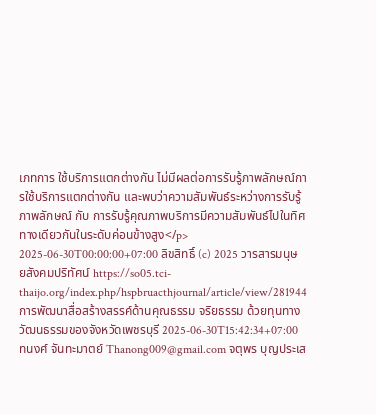เภทการ ใช้บริการแตกต่างกัน ไม่มีผลต่อการรับรู้ภาพลักษณ์การใช้บริการแตกต่างกัน และพบว่าความสัมพันธ์ระหว่างการรับรู้ภาพลักษณ์ กับ การรับรู้คุณภาพบริการมีความสัมพันธ์ไปในทิศทางเดียวกันในระดับค่อนข้างสูง</p> 2025-06-30T00:00:00+07:00 ลิขสิทธิ์ (c) 2025 วารสารมนุษยสังคมปริทัศน์ https://so05.tci-thaijo.org/index.php/hspbruacthjournal/article/view/281944 การพัฒนาสื่อสร้างสรรค์ด้านคุณธรรม จริยธรรม ด้วยทุนทางวัฒนธรรมของจังหวัดเพชรบุรี 2025-06-30T15:42:34+07:00 ทนงศ์ จันทะมาตย์ Thanong009@gmail.com จตุพร บุญประเส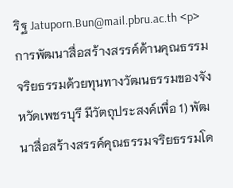ริฐ Jatuporn.Bun@mail.pbru.ac.th <p>การพัฒนาสื่อสร้างสรรค์ด้านคุณธรรม จริยธรรมด้วยทุนทางวัฒนธรรมของจังหวัดเพชรบุรี มีวัตถุประสงค์เพื่อ 1) พัฒนาสื่อสร้างสรรค์คุณธรรมจริยธรรมโด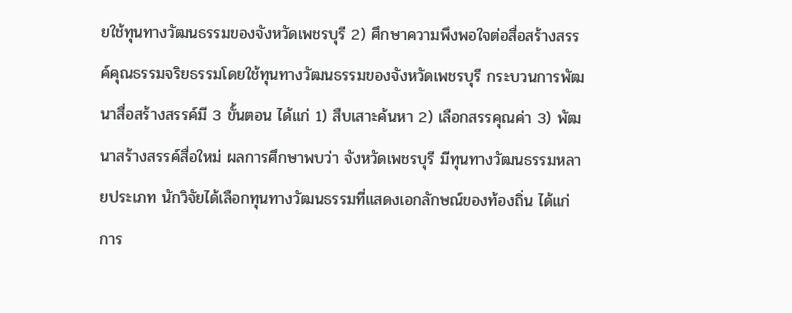ยใช้ทุนทางวัฒนธรรมของจังหวัดเพชรบุรี 2) ศึกษาความพึงพอใจต่อสื่อสร้างสรรค์คุณธรรมจริยธรรมโดยใช้ทุนทางวัฒนธรรมของจังหวัดเพชรบุรี กระบวนการพัฒนาสื่อสร้างสรรค์มี 3 ขั้นตอน ได้แก่ 1) สืบเสาะค้นหา 2) เลือกสรรคุณค่า 3) พัฒนาสร้างสรรค์สื่อใหม่ ผลการศึกษาพบว่า จังหวัดเพชรบุรี มีทุนทางวัฒนธรรมหลายประเภท นักวิจัยได้เลือกทุนทางวัฒนธรรมที่แสดงเอกลักษณ์ของท้องถิ่น ได้แก่ การ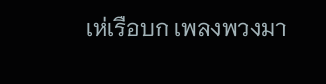เห่เรือบก เพลงพวงมา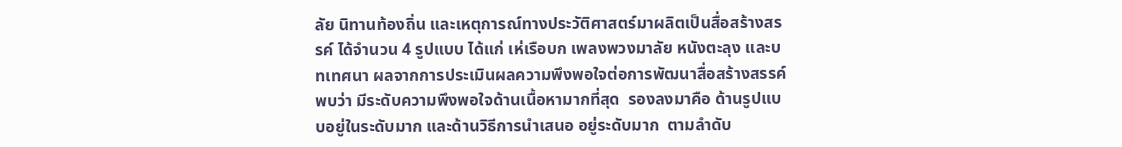ลัย นิทานท้องถิ่น และเหตุการณ์ทางประวัติศาสตร์มาผลิตเป็นสื่อสร้างสรรค์ ได้จำนวน 4 รูปแบบ ได้แก่ เห่เรือบก เพลงพวงมาลัย หนังตะลุง และบทเทศนา ผลจากการประเมินผลความพึงพอใจต่อการพัฒนาสื่อสร้างสรรค์ พบว่า มีระดับความพึงพอใจด้านเนื้อหามากที่สุด  รองลงมาคือ ด้านรูปแบบอยู่ในระดับมาก และด้านวิธีการนำเสนอ อยู่ระดับมาก  ตามลำดับ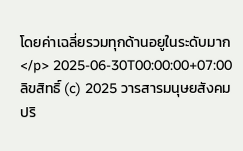โดยค่าเฉลี่ยรวมทุกด้านอยูในระดับมาก </p> 2025-06-30T00:00:00+07:00 ลิขสิทธิ์ (c) 2025 วารสารมนุษยสังคมปริ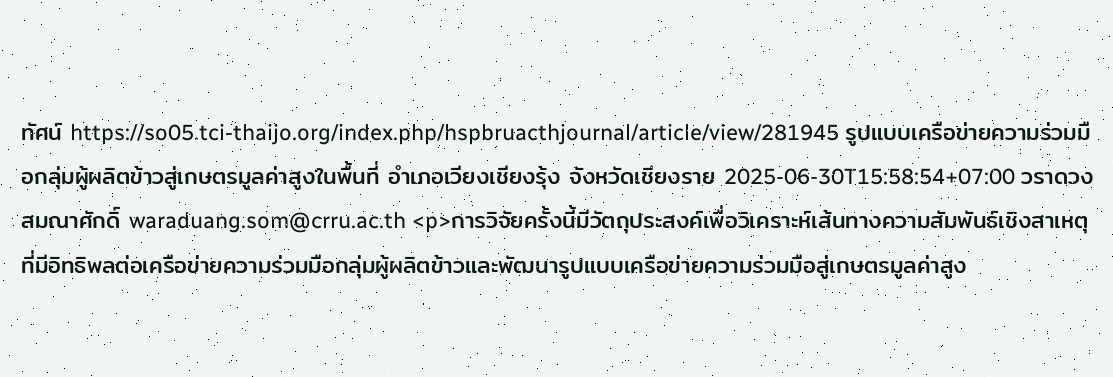ทัศน์ https://so05.tci-thaijo.org/index.php/hspbruacthjournal/article/view/281945 รูปแบบเครือข่ายความร่วมมือกลุ่มผู้ผลิตข้าวสู่เกษตรมูลค่าสูงในพื้นที่ อำเภอเวียงเชียงรุ้ง จังหวัดเชียงราย 2025-06-30T15:58:54+07:00 วราดวง สมณาศักดิ์ waraduang.som@crru.ac.th <p>การวิจัยครั้งนี้มีวัตถุประสงค์เพื่อวิเคราะห์เส้นทางความสัมพันธ์เชิงสาเหตุที่มีอิทธิพลต่อเครือข่ายความร่วมมือกลุ่มผู้ผลิตข้าวและพัฒนารูปแบบเครือข่ายความร่วมมือสู่เกษตรมูลค่าสูง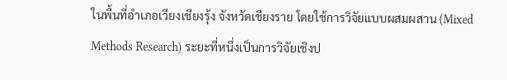ในพื้นที่อำเภอเวียงเชียงรุ้ง จังหวัดเชียงราย โดยใช้การวิจัยแบบผสมผสาน (Mixed Methods Research) ระยะที่หนึ่งเป็นการวิจัยเชิงป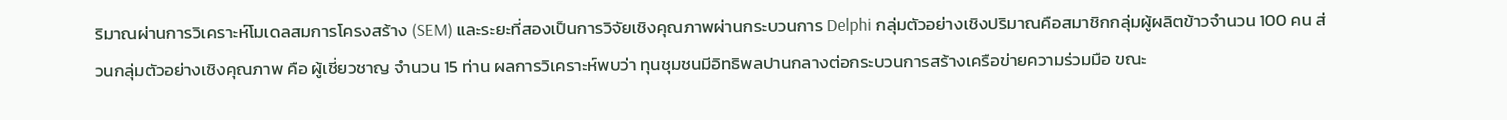ริมาณผ่านการวิเคราะห์โมเดลสมการโครงสร้าง (SEM) และระยะที่สองเป็นการวิจัยเชิงคุณภาพผ่านกระบวนการ Delphi กลุ่มตัวอย่างเชิงปริมาณคือสมาชิกกลุ่มผู้ผลิตข้าวจำนวน 100 คน ส่วนกลุ่มตัวอย่างเชิงคุณภาพ คือ ผู้เชี่ยวชาญ จำนวน 15 ท่าน ผลการวิเคราะห์พบว่า ทุนชุมชนมีอิทธิพลปานกลางต่อกระบวนการสร้างเครือข่ายความร่วมมือ ขณะ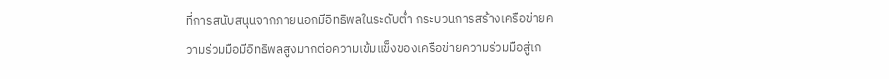ที่การสนับสนุนจากภายนอกมีอิทธิพลในระดับต่ำ กระบวนการสร้างเครือข่ายความร่วมมือมีอิทธิพลสูงมากต่อความเข้มแข็งของเครือข่ายความร่วมมือสู่เก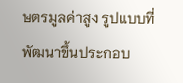ษตรมูลค่าสูง รูปแบบที่พัฒนาขึ้นประกอบ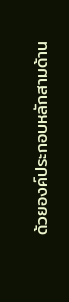ด้วยองค์ประกอบหลักสามด้าน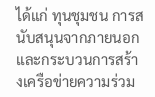ได้แก่ ทุนชุมชน การสนับสนุนจากภายนอก และกระบวนการสร้างเครือข่ายความร่วม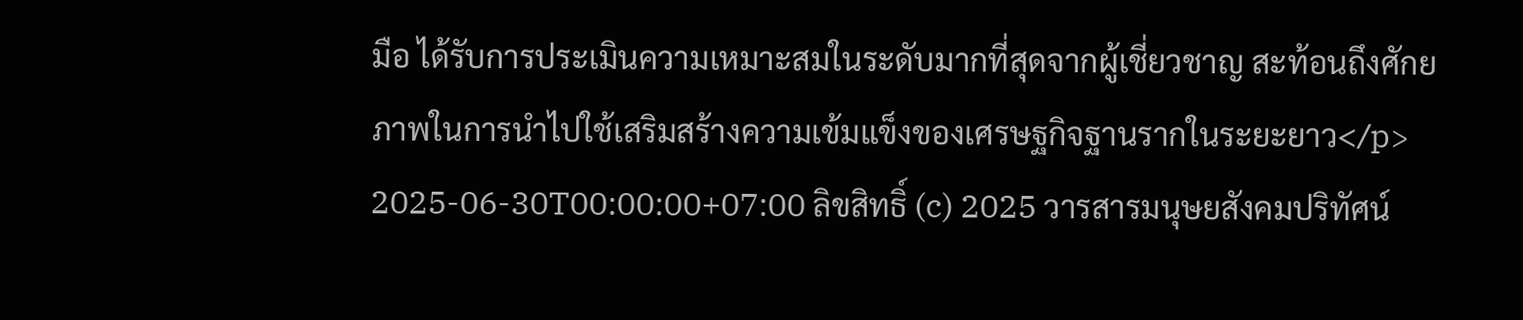มือ ได้รับการประเมินความเหมาะสมในระดับมากที่สุดจากผู้เชี่ยวชาญ สะท้อนถึงศักยภาพในการนำไปใช้เสริมสร้างความเข้มแข็งของเศรษฐกิจฐานรากในระยะยาว</p> 2025-06-30T00:00:00+07:00 ลิขสิทธิ์ (c) 2025 วารสารมนุษยสังคมปริทัศน์